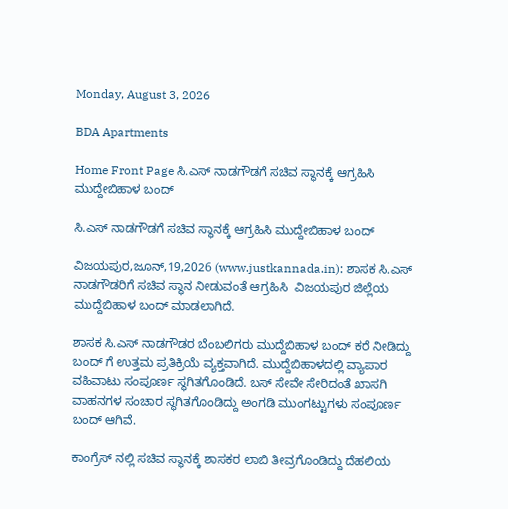Monday, August 3, 2026

BDA Apartments

Home Front Page ಸಿ.ಎಸ್ ನಾಡಗೌಡಗೆ ಸಚಿವ ಸ್ಥಾನಕ್ಕೆ ಆಗ್ರಹಿಸಿ ಮುದ್ದೇಬಿಹಾಳ ಬಂದ್

ಸಿ.ಎಸ್ ನಾಡಗೌಡಗೆ ಸಚಿವ ಸ್ಥಾನಕ್ಕೆ ಆಗ್ರಹಿಸಿ ಮುದ್ದೇಬಿಹಾಳ ಬಂದ್

ವಿಜಯಪುರ,ಜೂನ್,19,2026 (www.justkannada.in): ಶಾಸಕ ಸಿ.ಎಸ್ ನಾಡಗೌಡರಿಗೆ ಸಚಿವ ಸ್ಥಾನ ನೀಡುವಂತೆ ಆಗ್ರಹಿಸಿ  ವಿಜಯಪುರ ಜಿಲ್ಲೆಯ ಮುದ್ದೆಬಿಹಾಳ ಬಂದ್ ಮಾಡಲಾಗಿದೆ.

ಶಾಸಕ ಸಿ.ಎಸ್ ನಾಡಗೌಡರ ಬೆಂಬಲಿಗರು ಮುದ್ದೆಬಿಹಾಳ ಬಂದ್ ಕರೆ ನೀಡಿದ್ದು ಬಂದ್ ಗೆ ಉತ್ತಮ ಪ್ರತಿಕ್ರಿಯೆ ವ್ಯಕ್ತವಾಗಿದೆ. ಮುದ್ದೆಬಿಹಾಳದಲ್ಲಿ ವ್ಯಾಪಾರ ವಹಿವಾಟು ಸಂಪೂರ್ಣ ಸ್ಥಗಿತಗೊಂಡಿದೆ. ಬಸ್ ಸೇವೇ ಸೇರಿದಂತೆ ಖಾಸಗಿ ವಾಹನಗಳ ಸಂಚಾರ ಸ್ಥಗಿತಗೊಂಡಿದ್ದು ಅಂಗಡಿ ಮುಂಗಟ್ಟುಗಳು ಸಂಪೂರ್ಣ ಬಂದ್ ಆಗಿವೆ.

ಕಾಂಗ್ರೆಸ್ ನಲ್ಲಿ ಸಚಿವ ಸ್ಥಾನಕ್ಕೆ ಶಾಸಕರ ಲಾಬಿ ತೀವ್ರಗೊಂಡಿದ್ದು ದೆಹಲಿಯ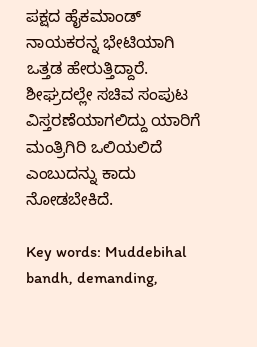ಪಕ್ಷದ ಹೈಕಮಾಂಡ್ ನಾಯಕರನ್ನ ಭೇಟಿಯಾಗಿ ಒತ್ತಡ ಹೇರುತ್ತಿದ್ದಾರೆ. ಶೀಘ್ರದಲ್ಲೇ ಸಚಿವ ಸಂಪುಟ ವಿಸ್ತರಣೆಯಾಗಲಿದ್ದು ಯಾರಿಗೆ ಮಂತ್ರಿಗಿರಿ ಒಲಿಯಲಿದೆ ಎಂಬುದನ್ನು ಕಾದು ನೋಡಬೇಕಿದೆ.

Key words: Muddebihal bandh, demanding,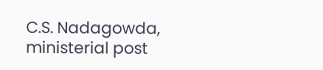C.S. Nadagowda, ministerial post